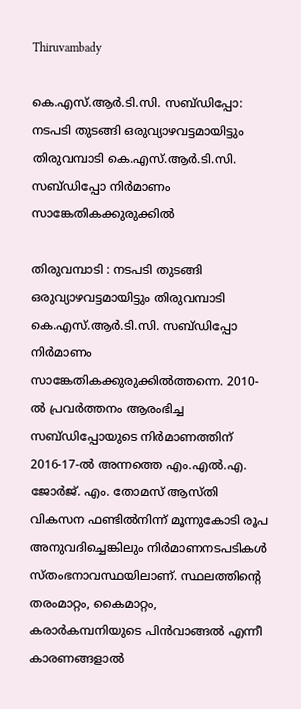Thiruvambady

കെ.എസ്.ആർ.ടി.സി. സബ്ഡിപ്പോ: നടപടി തുടങ്ങി ഒരുവ്യാഴവട്ടമായിട്ടും തിരുവമ്പാടി കെ.എസ്.ആർ.ടി.സി. സബ്ഡിപ്പോ നിർമാണം സാങ്കേതികക്കുരുക്കിൽ

തിരുവമ്പാടി : നടപടി തുടങ്ങി ഒരുവ്യാഴവട്ടമായിട്ടും തിരുവമ്പാടി കെ.എസ്.ആർ.ടി.സി. സബ്ഡിപ്പോ നിർമാണം സാങ്കേതികക്കുരുക്കിൽത്തന്നെ. 2010-ൽ പ്രവർത്തനം ആരംഭിച്ച സബ്ഡിപ്പോയുടെ നിർമാണത്തിന് 2016-17-ൽ അന്നത്തെ എം.എൽ.എ. ജോർജ്. എം. തോമസ് ആസ്തി വികസന ഫണ്ടിൽനിന്ന് മൂന്നുകോടി രൂപ അനുവദിച്ചെങ്കിലും നിർമാണനടപടികൾ സ്തംഭനാവസ്ഥയിലാണ്. സ്ഥലത്തിന്റെ തരംമാറ്റം, കൈമാറ്റം, കരാർകമ്പനിയുടെ പിൻവാങ്ങൽ എന്നീ കാരണങ്ങളാൽ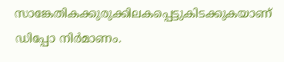സാങ്കേതികക്കുരുക്കിലകപ്പെട്ടുകിടക്കുകയാണ് ഡിപ്പോ നിർമാണം.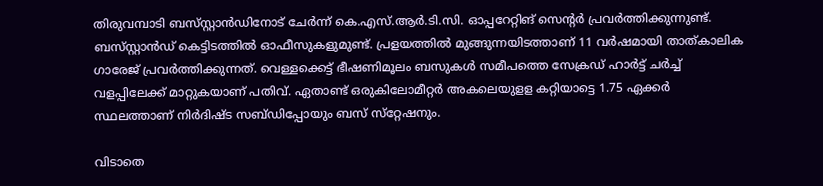തിരുവമ്പാടി ബസ്‌സ്റ്റാൻഡിനോട് ചേർന്ന് കെ.എസ്.ആർ.ടി.സി. ഓപ്പറേറ്റിങ് സെന്റർ പ്രവർത്തിക്കുന്നുണ്ട്. ബസ്‌സ്റ്റാൻഡ് കെട്ടിടത്തിൽ ഓഫീസുകളുമുണ്ട്. പ്രളയത്തിൽ മുങ്ങുന്നയിടത്താണ് 11 വർഷമായി താത്കാലിക ഗാരേജ് പ്രവർത്തിക്കുന്നത്. വെള്ളക്കെട്ട് ഭീഷണിമൂലം ബസുകൾ സമീപത്തെ സേക്രഡ് ഹാർട്ട് ചർച്ച് വളപ്പിലേക്ക് മാറ്റുകയാണ് പതിവ്. ഏതാണ്ട് ഒരുകിലോമീറ്റർ അകലെയുളള കറ്റിയാട്ടെ 1.75 ഏക്കർ സ്ഥലത്താണ് നിർദിഷ്ട സബ്ഡിപ്പോയും ബസ് സ്‌റ്റേഷനും.

വിടാതെ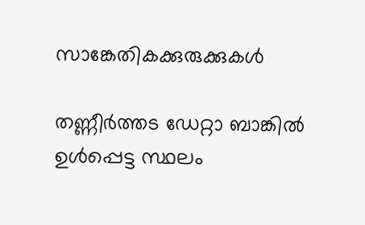സാങ്കേതികക്കുരുക്കുകൾ

തണ്ണീർത്തട ഡേറ്റാ ബാങ്കിൽ ഉൾപ്പെട്ട സ്ഥലം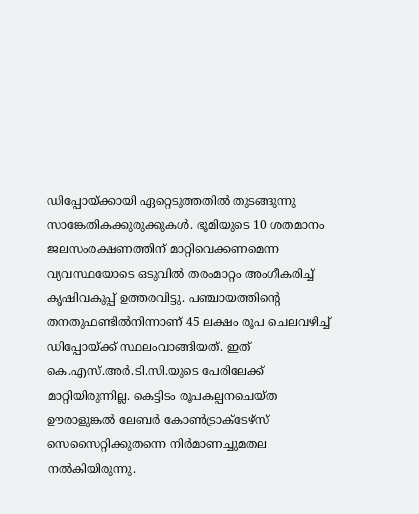ഡിപ്പോയ്ക്കായി ഏറ്റെടുത്തതിൽ തുടങ്ങുന്നു സാങ്കേതികക്കുരുക്കുകൾ. ഭൂമിയുടെ 10 ശതമാനം ജലസംരക്ഷണത്തിന് മാറ്റിവെക്കണമെന്ന വ്യവസ്ഥയോടെ ഒടുവിൽ തരംമാറ്റം അംഗീകരിച്ച് കൃഷിവകുപ്പ് ഉത്തരവിട്ടു. പഞ്ചായത്തിന്റെ തനതുഫണ്ടിൽനിന്നാണ് 45 ലക്ഷം രൂപ ചെലവഴിച്ച് ഡിപ്പോയ്ക്ക് സ്ഥലംവാങ്ങിയത്. ഇത് കെ.എസ്.അർ.ടി.സി.യുടെ പേരിലേക്ക് മാറ്റിയിരുന്നില്ല. കെട്ടിടം രൂപകല്പനചെയ്ത ഊരാളുങ്കൽ ലേബർ കോൺട്രാക്ടേഴ്‌സ് സെസൈറ്റിക്കുതന്നെ നിർമാണച്ചുമതല നൽകിയിരുന്നു.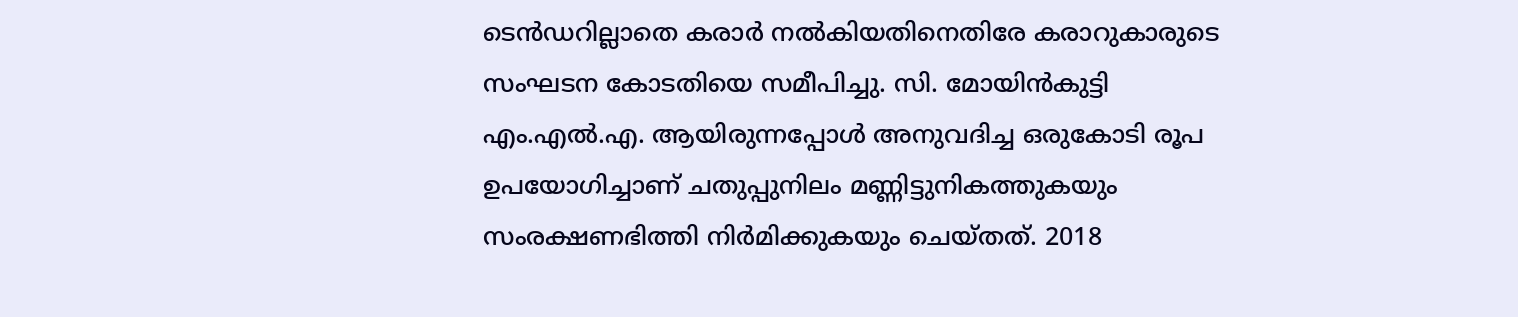ടെൻഡറില്ലാതെ കരാർ നൽകിയതിനെതിരേ കരാറുകാരുടെ സംഘടന കോടതിയെ സമീപിച്ചു. സി. മോയിൻകുട്ടി എം.എൽ.എ. ആയിരുന്നപ്പോൾ അനുവദിച്ച ഒരുകോടി രൂപ ഉപയോഗിച്ചാണ് ചതുപ്പുനിലം മണ്ണിട്ടുനികത്തുകയും സംരക്ഷണഭിത്തി നിർമിക്കുകയും ചെയ്തത്. 2018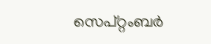സെപ്റ്റംബർ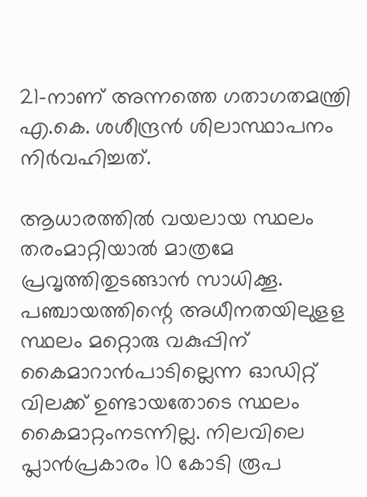21-നാണ് അന്നത്തെ ഗതാഗതമന്ത്രി എ.കെ. ശശീന്ദ്രൻ ശിലാസ്ഥാപനം നിർവഹിച്ചത്.

ആധാരത്തിൽ വയലായ സ്ഥലം തരംമാറ്റിയാൽ മാത്രമേ പ്രവൃത്തിതുടങ്ങാൻ സാധിക്കൂ. പഞ്ചായത്തിന്റെ അധീനതയിലുളള സ്ഥലം മറ്റൊരു വകുപ്പിന് കൈമാറാൻപാടില്ലെന്ന ഓഡിറ്റ് വിലക്ക് ഉണ്ടായതോടെ സ്ഥലം കൈമാറ്റംനടന്നില്ല. നിലവിലെ പ്ലാൻപ്രകാരം 10 കോടി രൂപ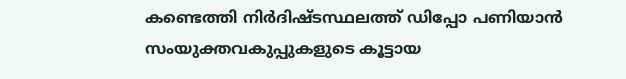കണ്ടെത്തി നിർദിഷ്ടസ്ഥലത്ത് ഡിപ്പോ പണിയാൻ സംയുക്തവകുപ്പുകളുടെ കൂട്ടായ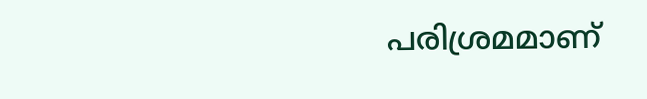പരിശ്രമമാണ്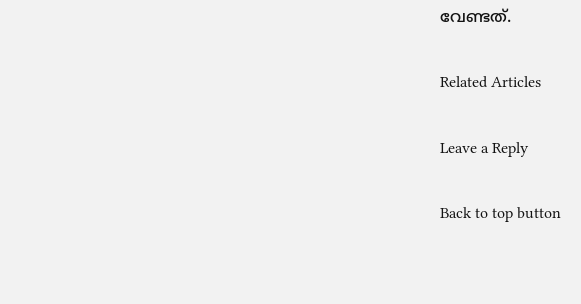വേണ്ടത്.

Related Articles

Leave a Reply

Back to top button